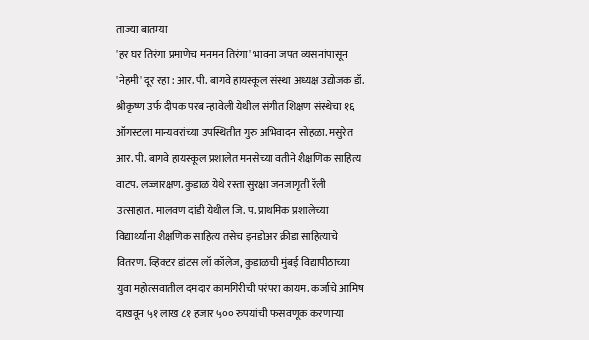ताज्या बातम्या
'हर घर तिरंगा प्रमाणेच मनमन तिरंगा' भावना जपत व्यसनांपासून 'नेहमी' दूर रहा : आर. पी. बागवे हायस्कूल संस्था अध्यक्ष उद्योजक डॉ. श्रीकृष्ण उर्फ दीपक परब न्हावेली येथील संगीत शिक्षण संस्थेचा १६ ऑगस्टला मान्यवरांच्या उपस्थितीत गुरु अभिवादन सोहळा. मसुरेत आर. पी. बागवे हायस्कूल प्रशालेत मनसेच्या वतीने शैक्षणिक साहित्य वाटप. लज्जारक्षण. कुडाळ येथे रस्ता सुरक्षा जनजागृती रॅली उत्साहात. मालवण दांडी येथील जि. प. प्राथमिक प्रशालेच्या विद्यार्थ्यांना शैक्षणिक साहित्य तसेच इनडोअर क्रीडा साहित्याचे वितरण. व्हिक्टर डांटस लॉ कॉलेज, कुडाळची मुंबई विद्यापीठाच्या युवा महोत्सवातील दमदार कामगिरीची परंपरा कायम. कर्जाचे आमिष दाखवून ५१ लाख ८१ हजार ५०० रुपयांची फसवणूक करणाऱ्या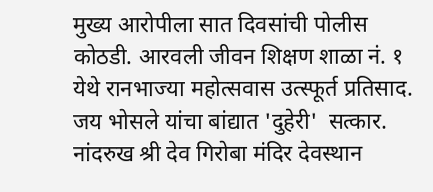मुख्य आरोपीला सात दिवसांची पोलीस कोठडी. आरवली जीवन शिक्षण शाळा नं. १ येथे रानभाज्या महोत्सवास उत्स्फूर्त प्रतिसाद. जय भोसले यांचा बांद्यात 'दुहेरी'  सत्कार.
नांदरुख श्री देव गिरोबा मंदिर देवस्थान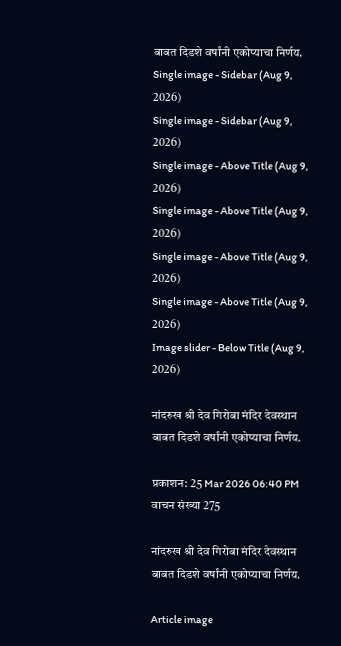बाबत दिडशे वर्षांनी एकोप्याचा निर्णय.
Single image - Sidebar (Aug 9, 2026)
Single image - Sidebar (Aug 9, 2026)
Single image - Above Title (Aug 9, 2026)
Single image - Above Title (Aug 9, 2026)
Single image - Above Title (Aug 9, 2026)
Single image - Above Title (Aug 9, 2026)
Image slider - Below Title (Aug 9, 2026)

नांदरुख श्री देव गिरोबा मंदिर देवस्थान बाबत दिडशे वर्षांनी एकोप्याचा निर्णय.

प्रकाशन: 25 Mar 2026 06:40 PM
वाचन संख्या 275

नांदरुख श्री देव गिरोबा मंदिर देवस्थान बाबत दिडशे वर्षांनी एकोप्याचा निर्णय.

Article image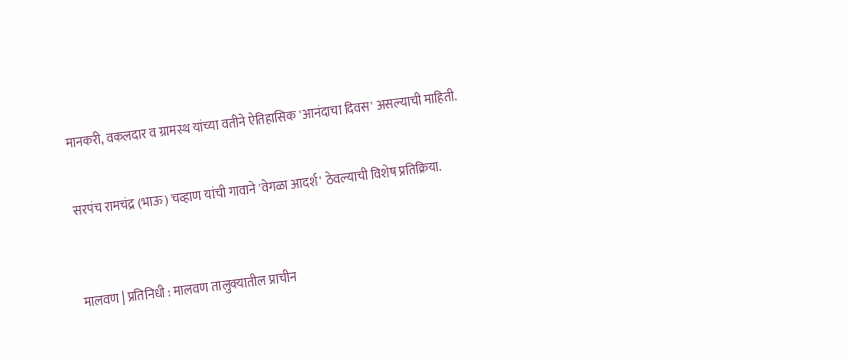मानकरी, वकलदार व ग्रामस्थ यांच्या वतीने ऐतिहासिक 'आनंदाचा दिवस' असल्याची माहिती.


सरपंच रामचंद्र (भाऊ) चव्हाण यांची गावाने 'वेगळा आदर्श' ठेवल्याची विशेष प्रतिक्रिया.



मालवण | प्रतिनिधी : मालवण तालुक्यातील प्राचीन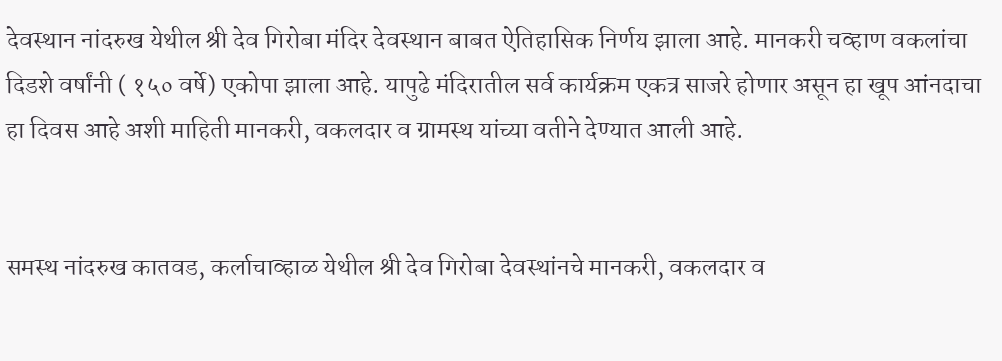देवस्थान नांदरुख येथील श्री देव गिरोबा मंदिर देवस्थान बाबत ऐतिहासिक निर्णय झाला आहे. मानकरी चव्हाण वकलांचा दिडशे वर्षांनी ( १५० वर्षे) एकोपा झाला आहे. यापुढे मंदिरातील सर्व कार्यक्रम एकत्र साजरे होणार असून हा खूप आंनदाचा हा दिवस आहे अशी माहिती मानकरी, वकलदार व ग्रामस्थ यांच्या वतीने देण्यात आली आहे.


समस्थ नांदरुख कातवड, कर्लाचाव्हाळ येथील श्री देव गिरोबा देवस्थांनचे मानकरी, वकलदार व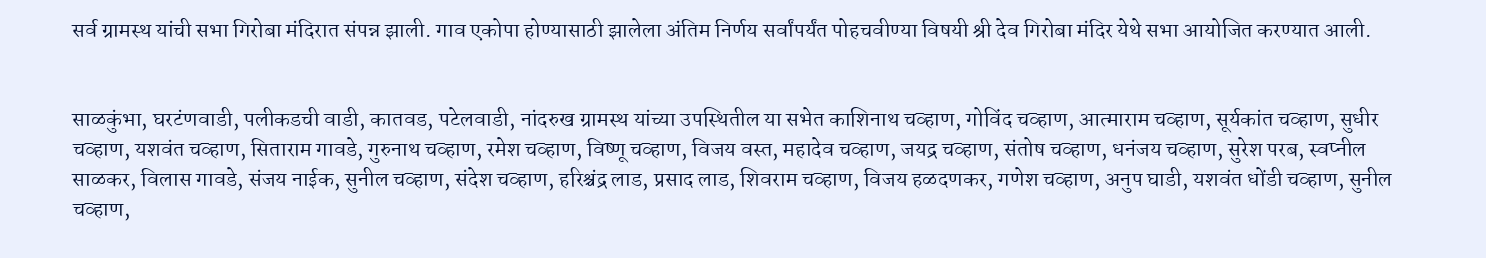सर्व ग्रामस्थ यांची सभा गिरोबा मंदिरात संपन्न झाली. गाव एकोपा होण्यासाठी झालेला अंतिम निर्णय सर्वांपर्यंत पोहचवीण्या विषयी श्री देव गिरोबा मंदिर येथे सभा आयोजित करण्यात आली.


साळकुंभा, घरटंणवाडी, पलीकडची वाडी, कातवड, पटेलवाडी, नांदरुख ग्रामस्थ यांच्या उपस्थितील या सभेत काशिनाथ चव्हाण, गोविंद चव्हाण, आत्माराम चव्हाण, सूर्यकांत चव्हाण, सुधीर चव्हाण, यशवंत चव्हाण, सिताराम गावडे, गुरुनाथ चव्हाण, रमेश चव्हाण, विष्णू चव्हाण, विजय वस्त, महादेव चव्हाण, जयद्र चव्हाण, संतोष चव्हाण, धनंजय चव्हाण, सुरेश परब, स्वप्नील साळकर, विलास गावडे, संजय नाईक, सुनील चव्हाण, संदेश चव्हाण, हरिश्चंद्र लाड, प्रसाद लाड, शिवराम चव्हाण, विजय हळदणकर, गणेश चव्हाण, अनुप घाडी, यशवंत धोंडी चव्हाण, सुनील चव्हाण,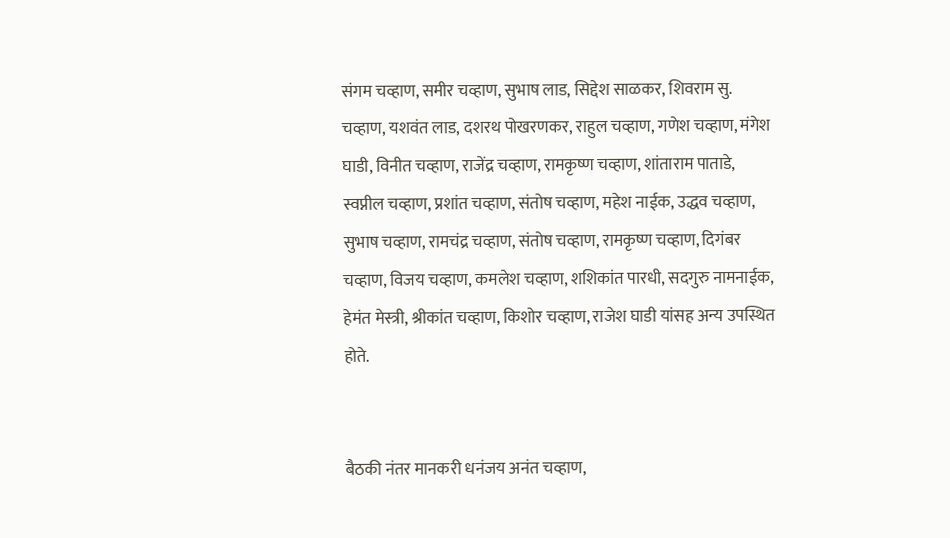संगम चव्हाण, समीर चव्हाण, सुभाष लाड, सिद्देश साळकर, शिवराम सु. चव्हाण, यशवंत लाड, दशरथ पोखरणकर, राहुल चव्हाण, गणेश चव्हाण, मंगेश घाडी, विनीत चव्हाण, राजेंद्र चव्हाण, रामकृष्ण चव्हाण, शांताराम पाताडे, स्वप्नील चव्हाण, प्रशांत चव्हाण, संतोष चव्हाण, महेश नाईक, उद्धव चव्हाण, सुभाष चव्हाण, रामचंद्र चव्हाण, संतोष चव्हाण, रामकृष्ण चव्हाण, दिगंबर चव्हाण, विजय चव्हाण, कमलेश चव्हाण, शशिकांत पारधी, सदगुरु नामनाईक, हेमंत मेस्त्री, श्रीकांत चव्हाण, किशोर चव्हाण, राजेश घाडी यांसह अन्य उपस्थित होते.


बैठकी नंतर मानकरी धनंजय अनंत चव्हाण,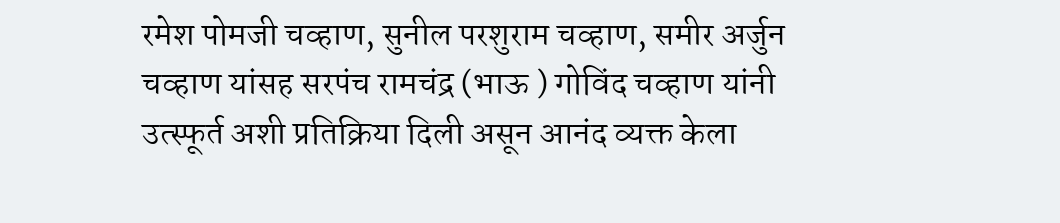रमेश पोमजी चव्हाण, सुनील परशुराम चव्हाण, समीर अर्जुन चव्हाण यांसह सरपंच रामचंद्र (भाऊ ) गोविंद चव्हाण यांनी उत्स्फूर्त अशी प्रतिक्रिया दिली असून आनंद व्यक्त केला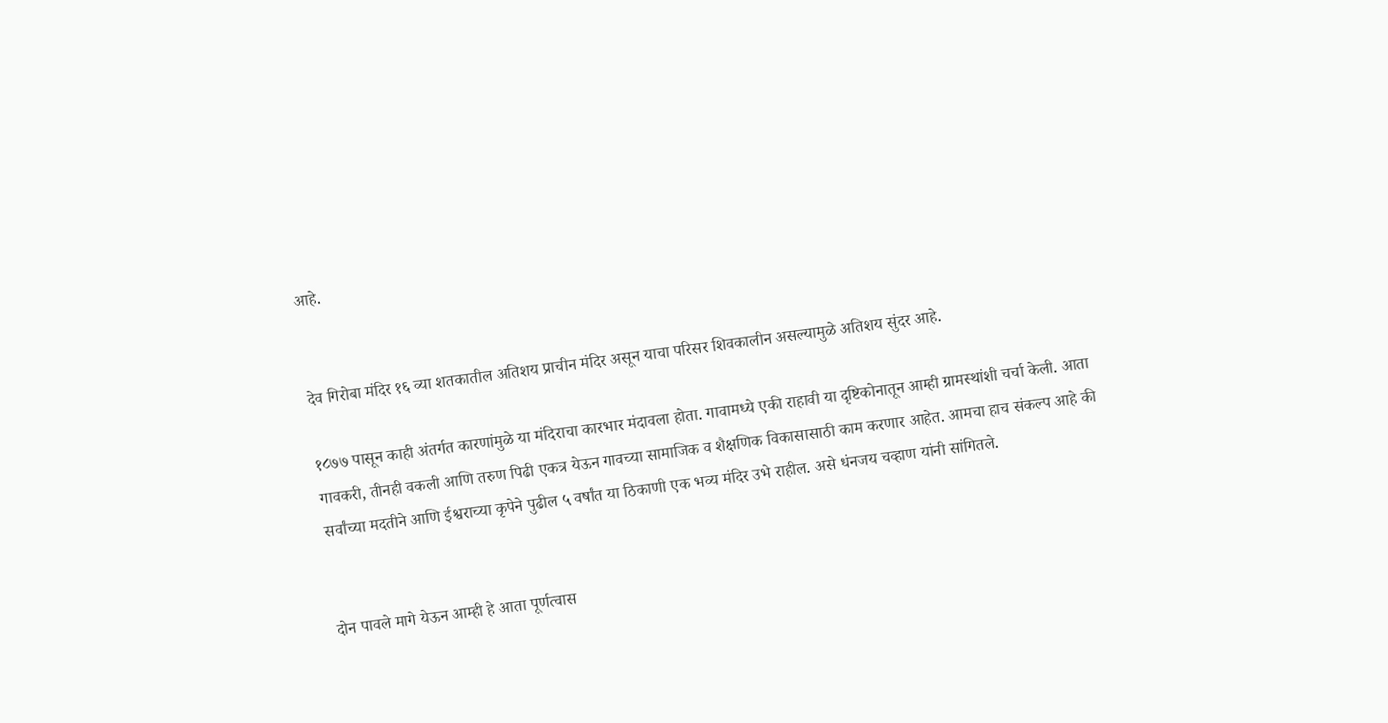आहे.


देव गिरोबा मंदिर १६ व्या शतकातील अतिशय प्राचीन मंदिर असून याचा परिसर शिवकालीन असल्यामुळे अतिशय सुंदर आहे.

१८७७ पासून काही अंतर्गत कारणांमुळे या मंदिराचा कारभार मंदावला होता. गावामध्ये एकी राहावी या दृष्टिकोनातून आम्ही ग्रामस्थांशी चर्चा केली. आता गावकरी, तीनही वकली आणि तरुण पिढी एकत्र येऊन गावच्या सामाजिक व शैक्षणिक विकासासाठी काम करणार आहेत. आमचा हाच संकल्प आहे की सर्वांच्या मदतीने आणि ईश्वराच्या कृपेने पुढील ५ वर्षांत या ठिकाणी एक भव्य मंदिर उभे राहील. असे धंनजय चव्हाण यांनी सांगितले.


दोन पावले मागे येऊन आम्ही हे आता पूर्णत्वास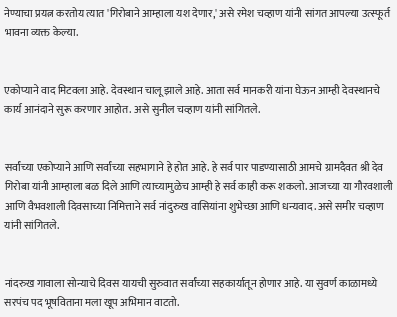नेण्याचा प्रयत्न करतोय त्यात 'गिरोबाने आम्हाला यश देणार,' असे रमेश चव्हाण यांनी सांगत आपल्या उत्स्फूर्त भावना व्यक्त केल्या.


एकोप्याने वाद मिटवला आहे. देवस्थान चालू झाले आहे. आता सर्व मानकरी यांना घेऊन आम्ही देवस्थानचे कार्य आनंदाने सुरू करणार आहोत. असे सुनील चव्हाण यांनी सांगितले.


सर्वांच्या एकोप्याने आणि सर्वांच्या सहभागाने हे होत आहे. हे सर्व पार पाडण्यासाठी आमचे ग्रामदैवत श्री देव गिरोबा यांनी आम्हाला बळ दिले आणि त्याच्यामुळेच आम्ही हे सर्व काही करू शकलो. आजच्या या गौरवशाली आणि वैभवशाली दिवसाच्या निमित्ताने सर्व नांदुरुख वासियांना शुभेच्छा आणि धन्यवाद. असे समीर चव्हाण यांनी सांगितले.


नांदरुख गावाला सोन्याचे दिवस यायची सुरुवात सर्वांच्या सहकार्यातून होणार आहे. या सुवर्ण काळामध्ये सरपंच पद भूषविताना मला खूप अभिमान वाटतो.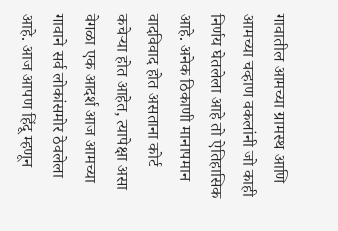गावातील आमच्या ग्रामस्थ आणि आमच्या चव्हाण वकलांनी जो काही निर्णय घेतलेला आहे तो ऐतिहासिक आहे. अनेक ठिकाणी मानापमान वादविवाद होत असताना कोर्ट कचेऱ्या होत आहेत, त्यापेक्षा असा वेगळा एक आदर्श आज आमच्या गावाने सर्व लोकांसमोर ठेवलेला आहे. आज आपण हिंदू म्हणून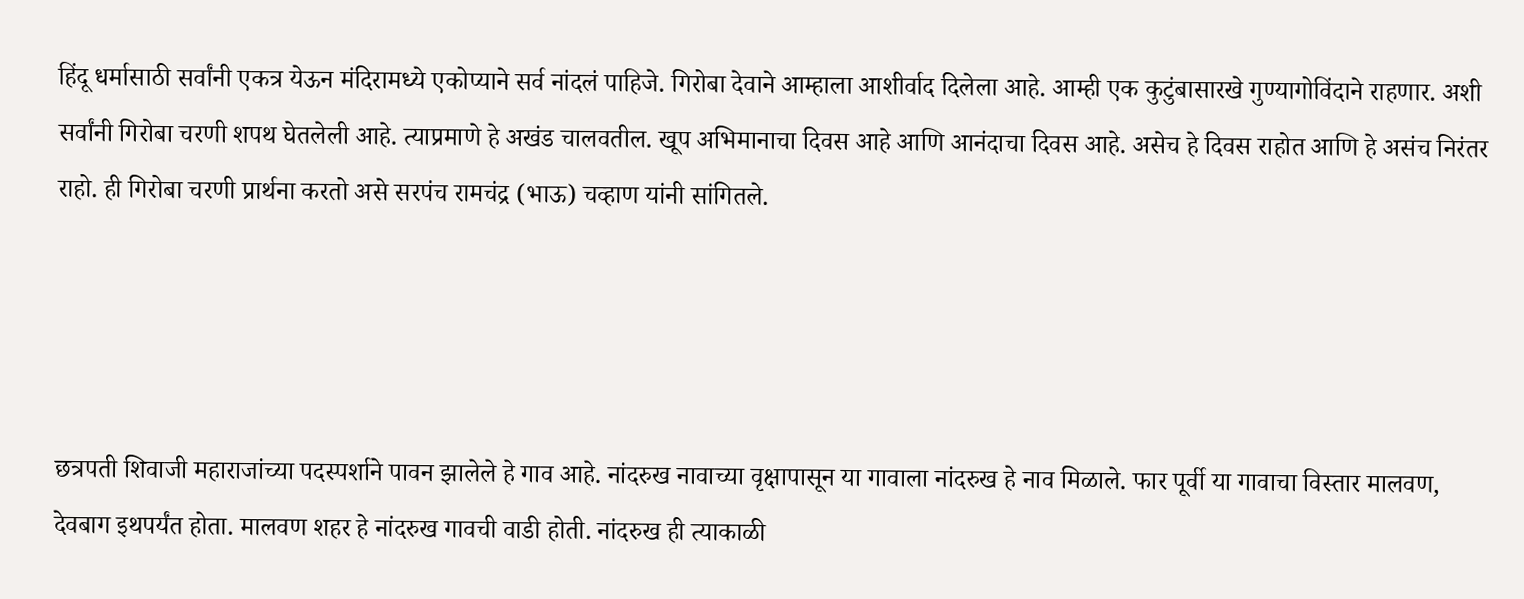हिंदू धर्मासाठी सर्वांनी एकत्र येऊन मंदिरामध्ये एकोप्याने सर्व नांदलं पाहिजे. गिरोबा देवाने आम्हाला आशीर्वाद दिलेला आहे. आम्ही एक कुटुंबासारखे गुण्यागोविंदाने राहणार. अशी सर्वांनी गिरोबा चरणी शपथ घेतलेली आहे. त्याप्रमाणे हे अखंड चालवतील. खूप अभिमानाचा दिवस आहे आणि आनंदाचा दिवस आहे. असेच हे दिवस राहोत आणि हे असंच निरंतर राहो. ही गिरोबा चरणी प्रार्थना करतो असे सरपंच रामचंद्र (भाऊ) चव्हाण यांनी सांगितले.




छत्रपती शिवाजी महाराजांच्या पदस्पर्शाने पावन झालेले हे गाव आहे. नांदरुख नावाच्या वृक्षापासून या गावाला नांदरुख हे नाव मिळाले. फार पूर्वी या गावाचा विस्तार मालवण, देवबाग इथपर्यंत होता. मालवण शहर हे नांदरुख गावची वाडी होती. नांदरुख ही त्याकाळी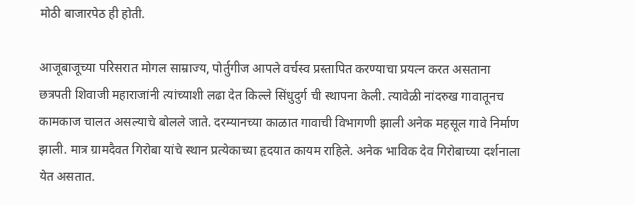मोठी बाजारपेठ ही होती.

आजूबाजूच्या परिसरात मोगल साम्राज्य, पोर्तुगीज आपले वर्चस्व प्रस्तापित करण्याचा प्रयत्न करत असताना छत्रपती शिवाजी महाराजांनी त्यांच्याशी लढा देत किल्ले सिंधुदुर्ग ची स्थापना केली. त्यावेळी नांदरुख गावातूनच कामकाज चालत असल्याचे बोलले जाते. दरम्यानच्या काळात गावाची विभागणी झाली अनेक महसूल गावे निर्माण झाली. मात्र ग्रामदैवत गिरोबा यांचे स्थान प्रत्येकाच्या हृदयात कायम राहिले. अनेक भाविक देव गिरोबाच्या दर्शनाला येत असतात.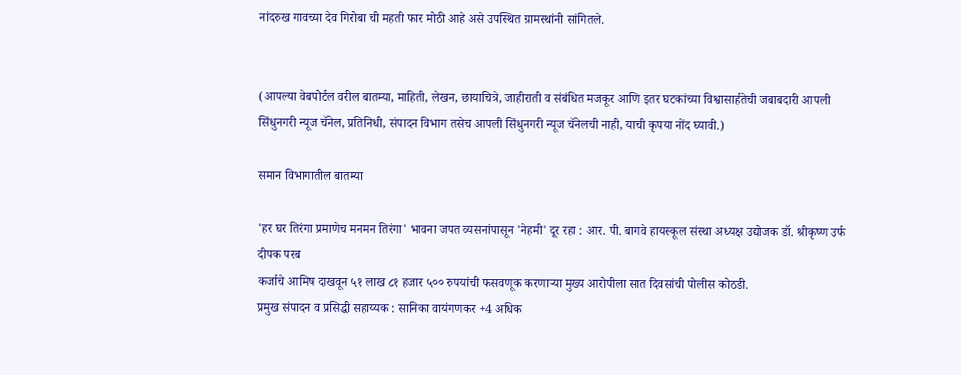नांदरुख गावच्या देव गिरोबा ची महती फार मोठी आहे असे उपस्थित ग्रामस्थांनी सांगितले.


(आपल्या वेबपोर्टल वरील बातम्या, माहिती, लेखन, छायाचित्रे, जाहीराती व संबंधित मजकूर आणि इतर घटकांच्या विश्वासार्हतेची जबाबदारी आपली सिंधुनगरी न्यूज चॅनेल, प्रतिनिधी, संपादन विभाग तसेच आपली सिंधुनगरी न्यूज चॅनेलची नाही, याची कृपया नोंद घ्यावी.)

समान विभागातील बातम्या

'हर घर तिरंगा प्रमाणेच मनमन तिरंगा' भावना जपत व्यसनांपासून 'नेहमी' दूर रहा : आर. पी. बागवे हायस्कूल संस्था अध्यक्ष उद्योजक डॉ. श्रीकृष्ण उर्फ दीपक परब
कर्जाचे आमिष दाखवून ५१ लाख ८१ हजार ५०० रुपयांची फसवणूक करणाऱ्या मुख्य आरोपीला सात दिवसांची पोलीस कोठडी.
प्रमुख संपादन व प्रसिद्धी सहाय्यक : सानिका वायंगणकर +4 अधिक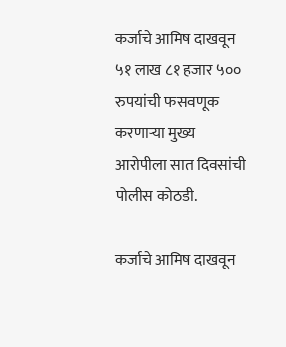कर्जाचे आमिष दाखवून ५१ लाख ८१ हजार ५०० रुपयांची फसवणूक करणाऱ्या मुख्य आरोपीला सात दिवसांची पोलीस कोठडी.

कर्जाचे आमिष दाखवून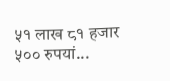५१ लाख ८१ हजार ५०० रुपयां...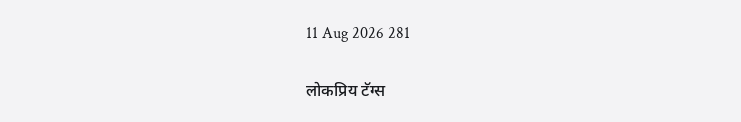11 Aug 2026 281

लोकप्रिय टॅग्स